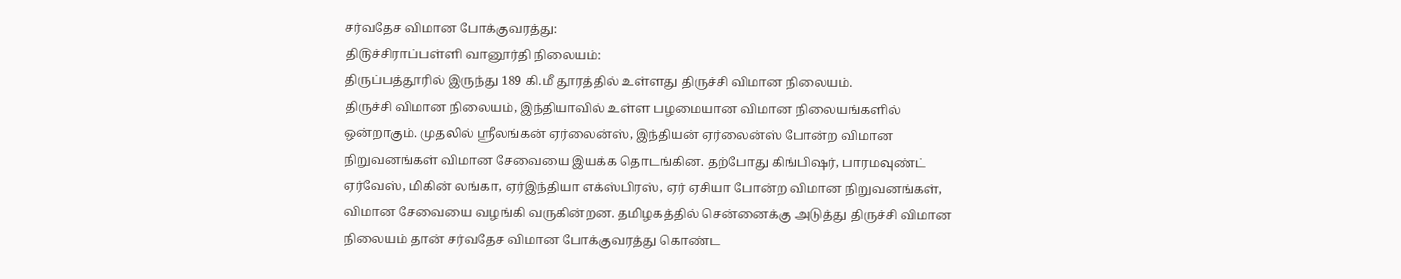சர்வதேச விமான போக்குவரத்து:
தி௫ச்சிராப்பள்ளி வானூர்தி நிலையம்:
திருப்பத்தூரில் இருந்து 189 கி.மீ தூரத்தில் உள்ளது திருச்சி விமான நிலையம்.
திருச்சி விமான நிலையம், இந்தியாவில் உள்ள பழமையான விமான நிலையங்களில் ஒன்றாகும். முதலில் ஸ்ரீலங்கன் ஏர்லைன்ஸ், இந்தியன் ஏர்லைன்ஸ் போன்ற விமான நிறுவனங்கள் விமான சேவையை இயக்க தொடங்கின. தற்போது கிங்பிஷர், பாரமவுண்ட் ஏர்வேஸ், மிகின் லங்கா, ஏர்இந்தியா எக்ஸ்பிரஸ், ஏர் ஏசியா போன்ற விமான நிறுவனங்கள், விமான சேவையை வழங்கி வருகின்றன. தமிழகத்தில் சென்னைக்கு அடுத்து திருச்சி விமான நிலையம் தான் சர்வதேச விமான போக்குவரத்து கொண்ட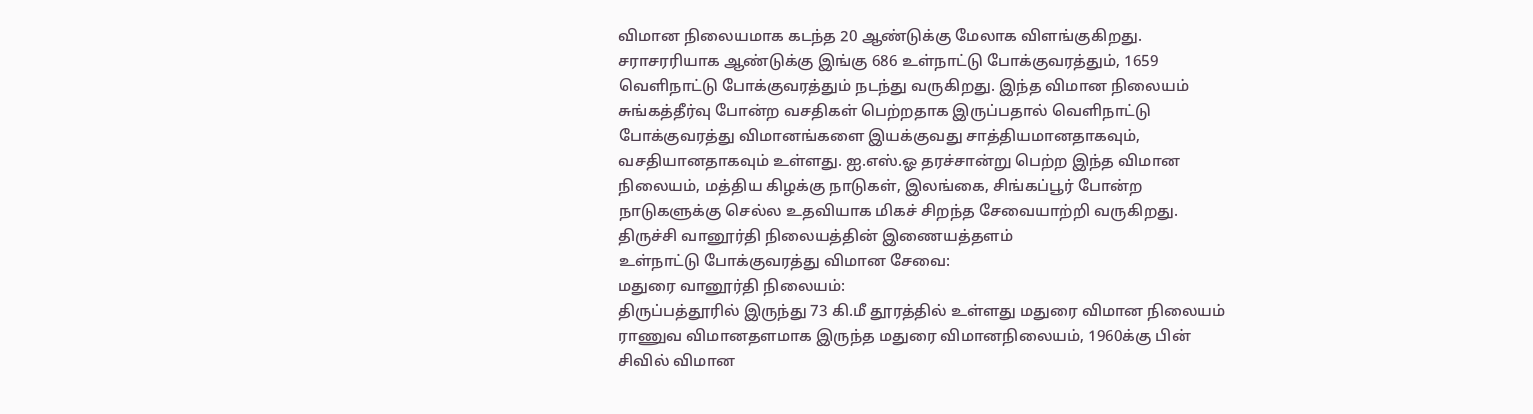விமான நிலையமாக கடந்த 20 ஆண்டுக்கு மேலாக விளங்குகிறது. சராசரரியாக ஆண்டுக்கு இங்கு 686 உள்நாட்டு போக்குவரத்தும், 1659 வெளிநாட்டு போக்குவரத்தும் நடந்து வருகிறது. இந்த விமான நிலையம் சுங்கத்தீர்வு போன்ற வசதிகள் பெற்றதாக இருப்பதால் வெளிநாட்டு போக்குவரத்து விமானங்களை இயக்குவது சாத்தியமானதாகவும், வசதியானதாகவும் உள்ளது. ஐ.எஸ்.ஓ தரச்சான்று பெற்ற இந்த விமான நிலையம், மத்திய கிழக்கு நாடுகள், இலங்கை, சிங்கப்பூர் போன்ற நாடுகளுக்கு செல்ல உதவியாக மிகச் சிறந்த சேவையாற்றி வருகிறது.
திருச்சி வானூர்தி நிலையத்தின் இணையத்தளம்
உள்நாட்டு போக்குவரத்து விமான சேவை:
மதுரை வானூர்தி நிலையம்:
திருப்பத்தூரில் இருந்து 73 கி.மீ தூரத்தில் உள்ளது மதுரை விமான நிலையம்
ராணுவ விமானதளமாக இருந்த மதுரை விமானநிலையம், 1960க்கு பின் சிவில் விமான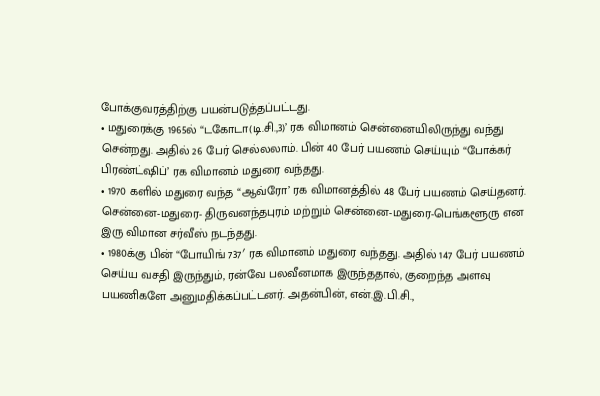போக்குவரத்திற்கு பயன்படுத்தப்பட்டது.
• மதுரைக்கு 1965ல் “டகோடா(டி.சி.,3)’ ரக விமானம் சென்னையிலிருந்து வந்து சென்றது. அதில் 26 பேர் செல்லலாம். பின் 40 பேர் பயணம் செய்யும் “போக்கர் பிரண்ட்ஷிப்’ ரக விமானம் மதுரை வந்தது.
• 1970 களில் மதுரை வந்த “ஆவ்ரோ’ ரக விமானத்தில் 48 பேர் பயணம் செய்தனர். சென்னை-மதுரை- திருவனந்தபுரம் மற்றும் சென்னை-மதுரை-பெங்களூரு என இரு விமான சர்வீஸ் நடந்தது.
• 1980க்கு பின் “போயிங் 737′ ரக விமானம் மதுரை வந்தது. அதில் 147 பேர் பயணம் செய்ய வசதி இருந்தும், ரன்வே பலவீனமாக இருந்ததால், குறைந்த அளவு பயணிகளே அனுமதிக்கப்பட்டனர். அதன்பின், என்.இ.பி.சி.,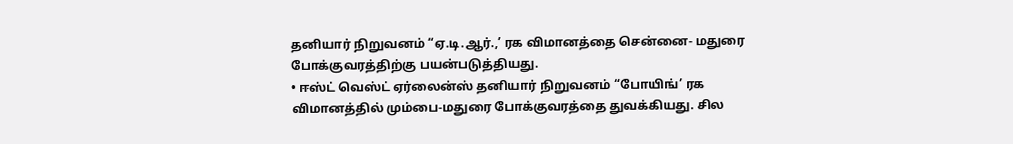தனியார் நிறுவனம் “ஏ.டி.ஆர்.,’ ரக விமானத்தை சென்னை- மதுரை போக்குவரத்திற்கு பயன்படுத்தியது.
• ஈஸ்ட் வெஸ்ட் ஏர்லைன்ஸ் தனியார் நிறுவனம் “போயிங்’ ரக விமானத்தில் மும்பை-மதுரை போக்குவரத்தை துவக்கியது. சில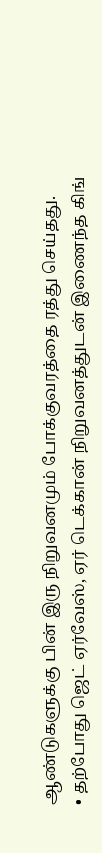ஆண்டுகளுக்கு பின் இரு நிறுவனமும் போக்குவரத்தை ரத்து செய்தது.
• தற்போது ஜெட் ஏர்வேஸ், ஏர் டெக்கான் நிறுவனத்துடன் இணைந்த கிங்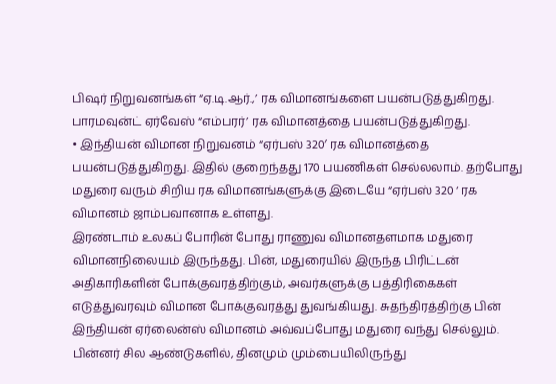பிஷர் நிறுவனங்கள் “ஏ.டி.ஆர்.,’ ரக விமானங்களை பயன்படுத்துகிறது. பாரமவுன்ட் ஏர்வேஸ் “எம்பரர்’ ரக விமானத்தை பயன்படுத்துகிறது.
• இந்தியன் விமான நிறுவனம் “ஏர்பஸ் 320′ ரக விமானத்தை பயன்படுத்துகிறது. இதில் குறைந்தது 170 பயணிகள் செல்லலாம். தற்போது மதுரை வரும் சிறிய ரக விமானங்களுக்கு இடையே “ஏர்பஸ் 320 ‘ ரக விமானம் ஜாம்பவானாக உள்ளது.
இரண்டாம் உலகப் போரின் போது ராணுவ விமானதளமாக மதுரை விமானநிலையம் இருந்தது. பின், மதுரையில் இருந்த பிரிட்டன் அதிகாரிகளின் போக்குவரத்திற்கும், அவர்களுக்கு பத்திரிகைகள் எடுத்துவரவும் விமான போக்குவரத்து துவங்கியது. சுதந்திரத்திற்கு பின் இந்தியன் ஏர்லைன்ஸ் விமானம் அவ்வப்போது மதுரை வந்து செல்லும். பின்னர் சில ஆண்டுகளில், தினமும் மும்பையிலிருந்து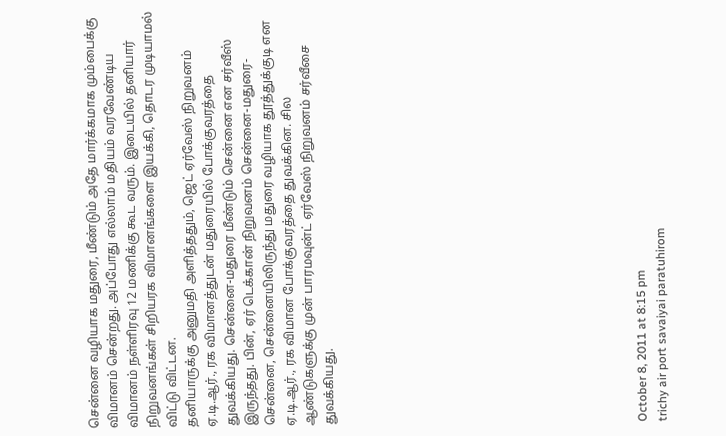சென்னை வழியாக மதுரை, மீண்டும் அதே மார்க்கமாக மும்பைக்கு விமானம் சென்றது. அப்போது எல்லாம் மதியம் வரவேண்டிய விமானம் நள்ளிரவு 12 மணிக்கு கூட வரும். இடையில் தனியார் நிறுவனங்கள் சிறியரக விமானங்களை இயக்கி, தொடர முடியாமல் விட்டு விட்டன.
தனியாருக்கு அனுமதி அளித்ததும், ஜெட் ஏர்வேஸ் நிறுவனம் ஏ.டி.ஆர்., ரக விமானத்துடன் மதுரையில் போக்குவரத்தை துவக்கியது. சென்னை-மதுரை மீண்டும் சென்னை என சர்வீஸ் இருந்தது. பின், ஏர் டெக்கான் நிறுவனம் சென்னை-மதுரை-சென்னை, சென்னையிலிருந்து மதுரை வழியாக தூத்துக்குடி என ஏ.டி.ஆர்., ரக விமான போக்குவரத்தை துவக்கின. சில ஆண்டுகளுக்கு முன் பாரமவுன்ட் ஏர்வேஸ் நிறுவனம் சர்வீசை துவக்கியது.















October 8, 2011 at 8:15 pm
trichy air port savaiyai paratuhirom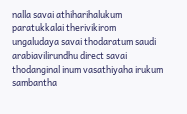nalla savai athiharihalukum paratukkalai therivikirom ungaludaya savai thodaratum saudi arabiavilirundhu direct savai thodanginal inum vasathiyaha irukum sambantha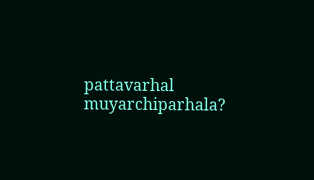pattavarhal muyarchiparhala?